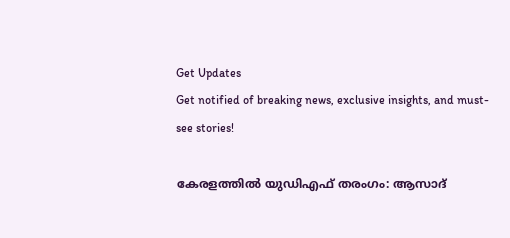Get Updates
Get notified of breaking news, exclusive insights, and must-see stories!

കേരളത്തില്‍ യുഡിഎഫ് തരംഗം: ആസാദ്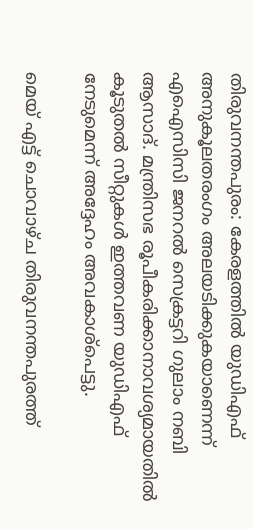തിരുവനന്തപുരം: കേരളത്തില്‍ യുഡിഎഫ് അനുകൂലതരംഗം അലയടിക്കുകയാണെന്ന് എഐസിസി ജനറല്‍ സെക്രട്ടറി ഗുലാം നബി ആസാദ്. മന്ത്രിസഭ രൂപീകരിക്കാനാവശ്യമായതില്‍ കൂടുതല്‍ സീറ്റുകള്‍ ഇത്തവണ യുഡിഎഫ് നേടുമെന്ന് അദ്ദേഹം അവകാശ്പെട്ടു.

മെയ് എട്ട് ചൊവാഴ്ച തിരുവനന്തപുരത്ത്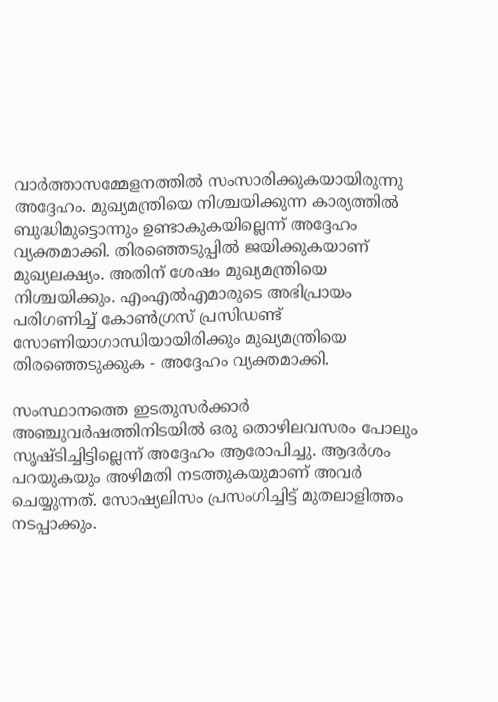വാര്‍ത്താസമ്മേളനത്തില്‍ സംസാരിക്കുകയായിരുന്നു അദ്ദേഹം. മുഖ്യമന്ത്രിയെ നിശ്ചയിക്കുന്ന കാര്യത്തില്‍ ബുദ്ധിമുട്ടൊന്നും ഉണ്ടാകുകയില്ലെന്ന് അദ്ദേഹം വ്യക്തമാക്കി. തിരഞ്ഞെടുപ്പില്‍ ജയിക്കുകയാണ് മുഖ്യലക്ഷ്യം. അതിന് ശേഷം മുഖ്യമന്ത്രിയെ നിശ്ചയിക്കും. എംഎല്‍എമാരുടെ അഭിപ്രായം പരിഗണിച്ച് കോണ്‍ഗ്രസ് പ്രസിഡണ്ട് സോണിയാഗാന്ധിയായിരിക്കും മുഖ്യമന്ത്രിയെ തിരഞ്ഞെടുക്കുക - അദ്ദേഹം വ്യക്തമാക്കി.

സംസ്ഥാനത്തെ ഇടതുസര്‍ക്കാര്‍ അഞ്ചുവര്‍ഷത്തിനിടയില്‍ ഒരു തൊഴിലവസരം പോലും സൃഷ്ടിച്ചിട്ടില്ലെന്ന് അദ്ദേഹം ആരോപിച്ചു. ആദര്‍ശം പറയുകയും അഴിമതി നടത്തുകയുമാണ് അവര്‍ ചെയ്യുന്നത്. സോഷ്യലിസം പ്രസംഗിച്ചിട്ട് മുതലാളിത്തം നടപ്പാക്കും.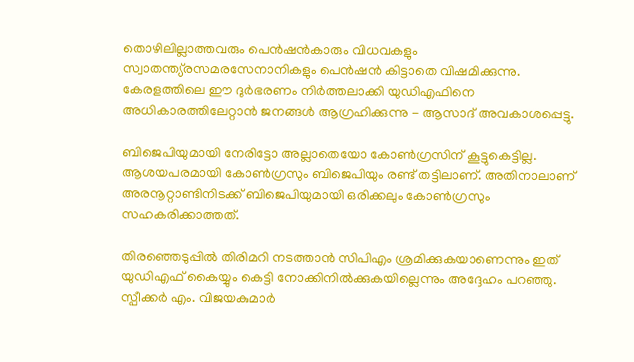തൊഴിലില്ലാത്തവരും പെന്‍ഷന്‍കാരും വിധവകളും സ്വാതന്ത്യ്രസമരസേനാനികളും പെന്‍ഷന്‍ കിട്ടാതെ വിഷമിക്കുന്നു. കേരളത്തിലെ ഈ ദുര്‍ഭരണം നിര്‍ത്തലാക്കി യുഡിഎഫിനെ അധികാരത്തിലേറ്റാന്‍ ജനങ്ങള്‍ ആഗ്രഹിക്കുന്നു - ആസാദ് അവകാശപ്പെട്ടു.

ബിജെപിയുമായി നേരിട്ടോ അല്ലാതെയോ കോണ്‍ഗ്രസിന് കൂട്ടുകെട്ടില്ല. ആശയപരമായി കോണ്‍ഗ്രസും ബിജെപിയും രണ്ട് തട്ടിലാണ്. അതിനാലാണ് അരനൂറ്റാണ്ടിനിടക്ക് ബിജെപിയുമായി ഒരിക്കലും കോണ്‍ഗ്രസും സഹകരിക്കാത്തത്.

തിരഞ്ഞെടുപ്പില്‍ തിരിമറി നടത്താന്‍ സിപിഎം ശ്രമിക്കുകയാണെന്നും ഇത് യുഡിഎഫ് കൈയ്യും കെട്ടി നോക്കിനില്‍ക്കുകയില്ലെന്നും അദ്ദേഹം പറഞ്ഞു. സ്പീക്കര്‍ എം. വിജയകുമാര്‍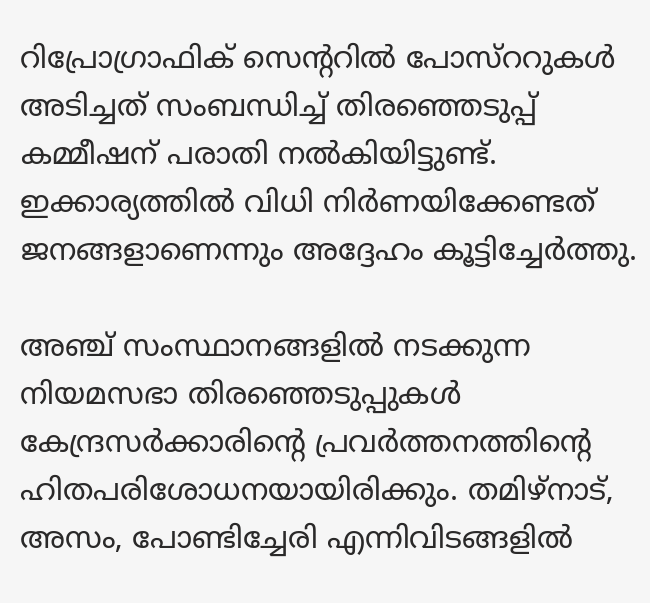റിപ്രോഗ്രാഫിക് സെന്ററില്‍ പോസ്ററുകള്‍ അടിച്ചത് സംബന്ധിച്ച് തിരഞ്ഞെടുപ്പ് കമ്മീഷന് പരാതി നല്‍കിയിട്ടുണ്ട്. ഇക്കാര്യത്തില്‍ വിധി നിര്‍ണയിക്കേണ്ടത് ജനങ്ങളാണെന്നും അദ്ദേഹം കൂട്ടിച്ചേര്‍ത്തു.

അഞ്ച് സംസ്ഥാനങ്ങളില്‍ നടക്കുന്ന നിയമസഭാ തിരഞ്ഞെടുപ്പുകള്‍ കേന്ദ്രസര്‍ക്കാരിന്റെ പ്രവര്‍ത്തനത്തിന്റെ ഹിതപരിശോധനയായിരിക്കും. തമിഴ്നാട്, അസം, പോണ്ടിച്ചേരി എന്നിവിടങ്ങളില്‍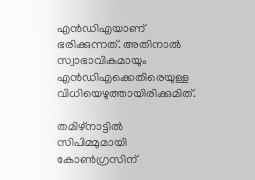എന്‍ഡിഎയാണ് ഭരിക്കുന്നത്. അതിനാല്‍ സ്വാഭാവികമായും എന്‍ഡിഎക്കെതിരെയുള്ള വിധിയെഴുത്തായിരിക്കുമിത്.

തമിഴ്നാട്ടില്‍ സിപിമ്മുമായി കോണ്‍ഗ്രസിന്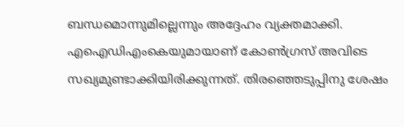ബന്ധമൊന്നുമില്ലെന്നും അദ്ദേഹം വ്യക്തമാക്കി. എഐഡിഎംകെയുമായാണ് കോണ്‍ഗ്രസ് അവിടെ സഖ്യമുണ്ടാക്കിയിരിക്കുന്നത്. തിരഞ്ഞെടുപ്പിനു ശേഷം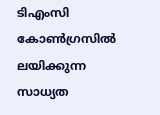ടിഎംസി കോണ്‍ഗ്രസില്‍ ലയിക്കുന്ന സാധ്യത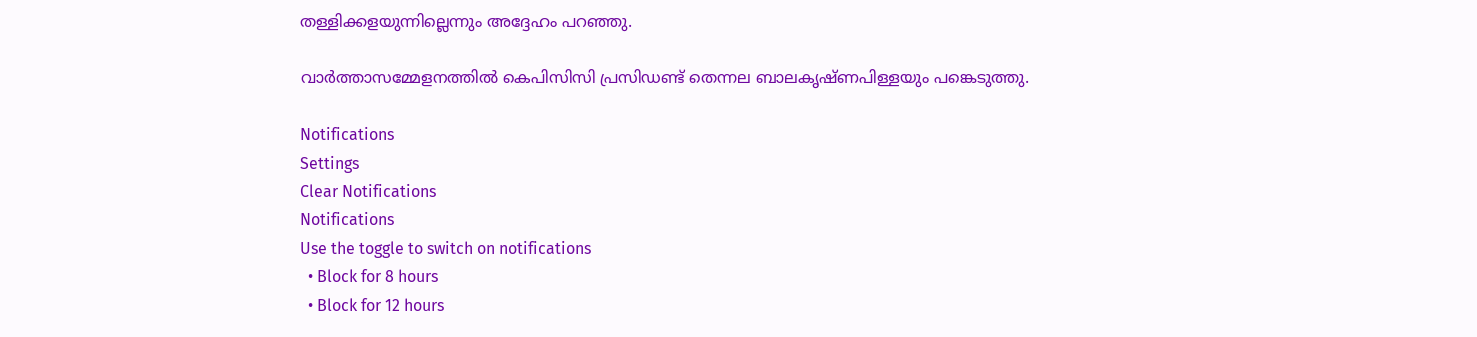തള്ളിക്കളയുന്നില്ലെന്നും അദ്ദേഹം പറഞ്ഞു.

വാര്‍ത്താസമ്മേളനത്തില്‍ കെപിസിസി പ്രസിഡണ്ട് തെന്നല ബാലകൃഷ്ണപിള്ളയും പങ്കെടുത്തു.

Notifications
Settings
Clear Notifications
Notifications
Use the toggle to switch on notifications
  • Block for 8 hours
  • Block for 12 hours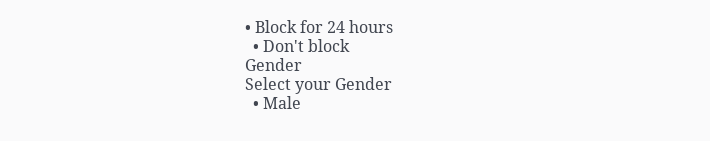• Block for 24 hours
  • Don't block
Gender
Select your Gender
  • Male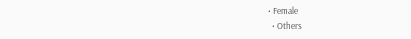• Female
  • Others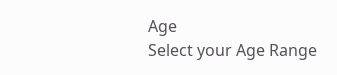Age
Select your Age Range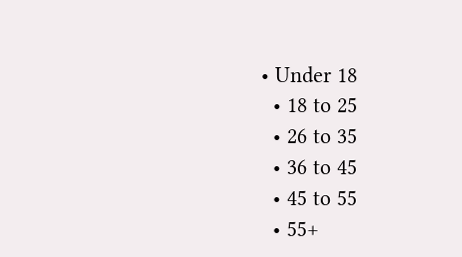• Under 18
  • 18 to 25
  • 26 to 35
  • 36 to 45
  • 45 to 55
  • 55+